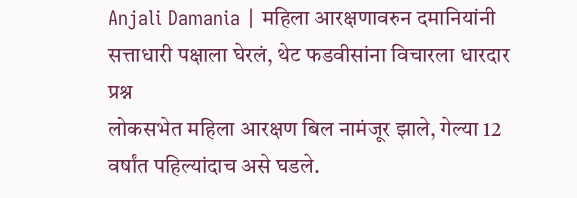Anjali Damania | महिला आरक्षणावरुन दमानियांनी सत्ताधारी पक्षाला घेरलं, थेट फडवीसांना विचारला धारदार प्रश्न
लोकसभेत महिला आरक्षण बिल नामंजूर झाले, गेल्या 12 वर्षांत पहिल्यांदाच असे घडले.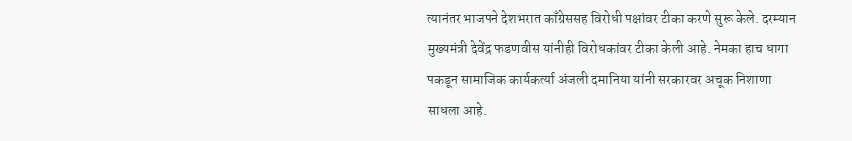त्यानंतर भाजपने देशभरात काँग्रेससह विरोधी पक्षांवर टीका करणे सुरू केले. दरम्यान मुख्यमंत्री देवेंद्र फडणवीस यांनीही विरोधकांवर टीका केली आहे. नेमका हाच धागा पकडून सामाजिक कार्यकर्त्या अंजली दमानिया यांनी सरकारवर अचूक निशाणा साधला आहे.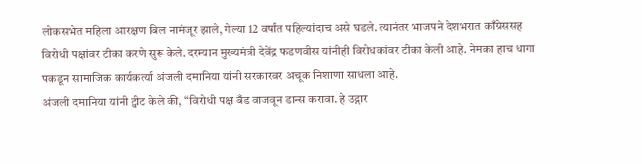लोकसभेत महिला आरक्षण बिल नामंजूर झाले, गेल्या 12 वर्षांत पहिल्यांदाच असे घडले. त्यानंतर भाजपने देशभरात काँग्रेससह विरोधी पक्षांवर टीका करणे सुरू केले. दरम्यान मुख्यमंत्री देवेंद्र फडणवीस यांनीही विरोधकांवर टीका केली आहे. नेमका हाच धागा पकडून सामाजिक कार्यकर्त्या अंजली दमानिया यांनी सरकारवर अचूक निशाणा साधला आहे.
अंजली दमानिया यांनी ट्वीट केले की, “विरोधी पक्ष बँड वाजवून डान्स करावा. हे उद्गार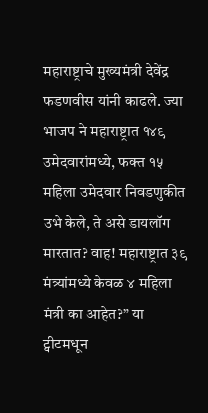महाराष्ट्राचे मुख्यमंत्री देवेंद्र फडणवीस यांनी काढले. ज्या भाजप ने महाराष्ट्रात १४९ उमेदवारांमध्ये, फक्त १५ महिला उमेदवार निवडणुकीत उभे केले, ते असे डायलॉग मारतात? वाह! महाराष्ट्रात ३९ मंत्र्यांमध्ये केवळ ४ महिला मंत्री का आहेत?” या ट्वीटमधून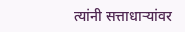त्यांनी सत्ताधाऱ्यांवर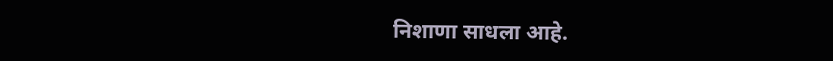निशाणा साधला आहे.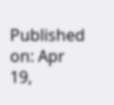Published on: Apr 19,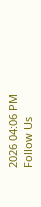2026 04:06 PM
Follow Us